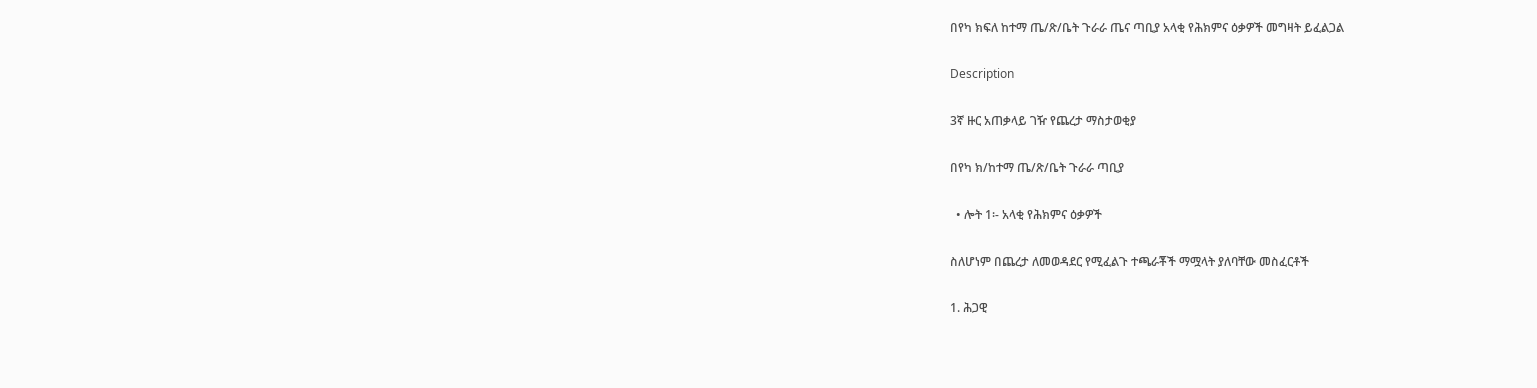በየካ ክፍለ ከተማ ጤ/ጽ/ቤት ጉራራ ጤና ጣቢያ አላቂ የሕክምና ዕቃዎች መግዛት ይፈልጋል

Description

3ኛ ዙር አጠቃላይ ገዥ የጨረታ ማስታወቂያ

በየካ ክ/ከተማ ጤ/ጽ/ቤት ጉራራ ጣቢያ

  • ሎት 1፡- አላቂ የሕክምና ዕቃዎች

ስለሆነም በጨረታ ለመወዳደር የሚፈልጉ ተጫራቾች ማሟላት ያለባቸው መስፈርቶች

1. ሕጋዊ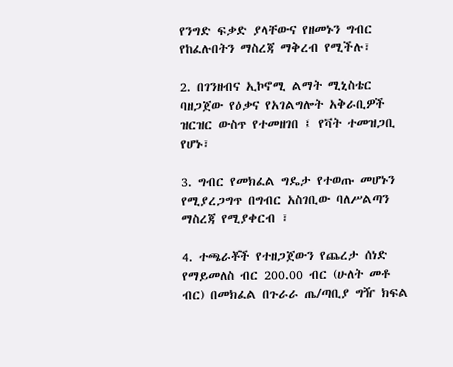የንግድ ፍቃድ ያላቸውና የዘመኑን ግብር የከፈሉበትን ማስረጃ ማቅረብ የሚችሉ፣

2. በገንዘብና ኢኮኖሚ ልማት ሚኒስቴር ባዘጋጀው የዕቃና የአገልግሎት አቅራቢዎች ዝርዝር ውስጥ የተመዘገበ ፤ የቫት ተመዝጋቢ የሆኑ፣

3. ግብር የመክፈል ግዴታ የተወጡ መሆኑን የሚያረጋግጥ በግብር አስገቢው ባለሥልጣን ማስረጃ የሚያቀርብ ፣

4. ተጫራቾች የተዘጋጀውን የጨረታ ሰነድ የማይመለስ ብር 200.00 ብር (ሁለት መቶ ብር) በመክፈል በጉራራ ጤ/ጣቢያ ግዥ ክፍል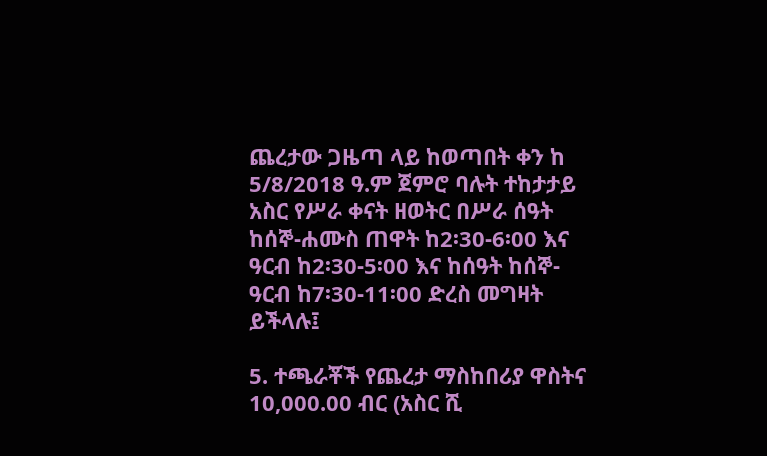ጨረታው ጋዜጣ ላይ ከወጣበት ቀን ከ 5/8/2018 ዓ.ም ጀምሮ ባሉት ተከታታይ አስር የሥራ ቀናት ዘወትር በሥራ ሰዓት ከሰኞ-ሐሙስ ጠዋት ከ2፡30-6፡00 እና ዓርብ ከ2፡30-5፡00 እና ከሰዓት ከሰኞ-ዓርብ ከ7፡30-11፡00 ድረስ መግዛት ይችላሉ፤

5. ተጫራቾች የጨረታ ማስከበሪያ ዋስትና 10,000.00 ብር (አስር ሺ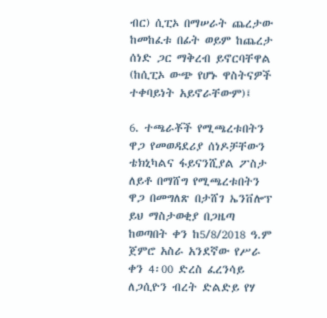ብር) ሲፒኦ በማሠራት ጨረታው ከመከፈቱ በፊት ወይም ከጨረታ ሰነድ ጋር ማቅረብ ይኖርባቸዋል (ከሲፒኦ ውጭ የሆኑ ዋስትናዎች ተቀባይነት አይኖራቸውም)፤

6. ተጫራቾች የሚጫረቱበትን ዋጋ የመወዳደሪያ ሰነዶቻቸውን ቴክኒካልና ፋይናንሺያል ፖስታ ለይቶ በማሸግ የሚጫረቱበትን ዋጋ በመግለጽ በታሸገ ኤንቨሎፕ ይህ ማስታወቂያ በጋዜጣ ከወጣበት ቀን ከ5/8/2018 ዓ.ም ጀምሮ አስራ አንደኛው የሥራ ቀን 4፡00 ድረስ ፈረንሳይ ለጋሲዮን ብረት ድልድይ የሃ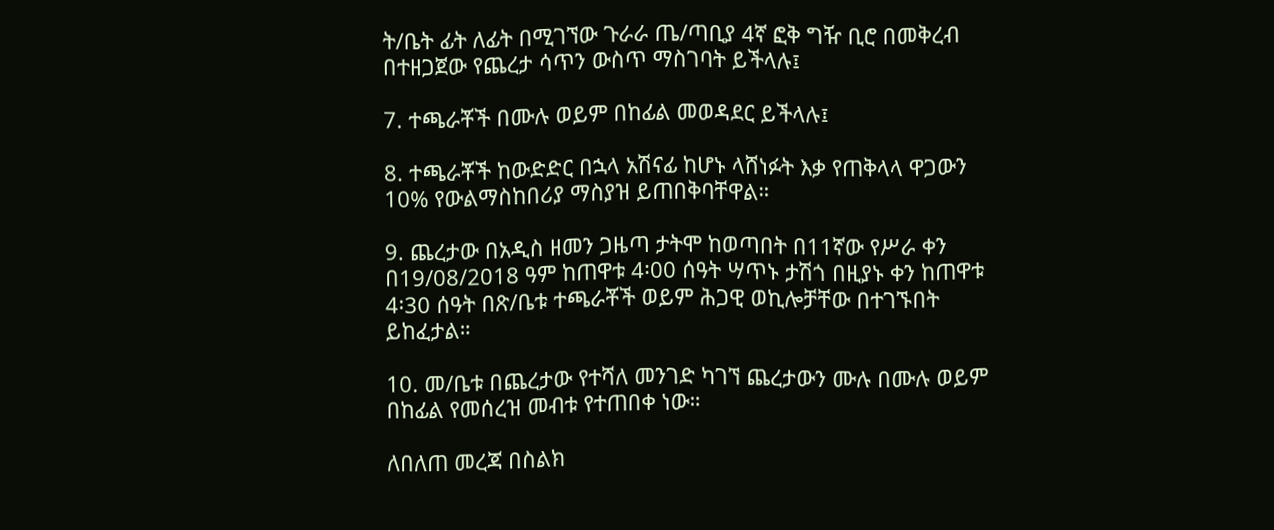ት/ቤት ፊት ለፊት በሚገኘው ጉራራ ጤ/ጣቢያ 4ኛ ፎቅ ግዥ ቢሮ በመቅረብ በተዘጋጀው የጨረታ ሳጥን ውስጥ ማስገባት ይችላሉ፤

7. ተጫራቾች በሙሉ ወይም በከፊል መወዳደር ይችላሉ፤

8. ተጫራቾች ከውድድር በኋላ አሽናፊ ከሆኑ ላሸነፉት እቃ የጠቅላላ ዋጋውን 10% የውልማስከበሪያ ማስያዝ ይጠበቅባቸዋል።

9. ጨረታው በአዲስ ዘመን ጋዜጣ ታትሞ ከወጣበት በ11ኛው የሥራ ቀን በ19/08/2018 ዓም ከጠዋቱ 4፡00 ሰዓት ሣጥኑ ታሽጎ በዚያኑ ቀን ከጠዋቱ 4፡30 ሰዓት በጽ/ቤቱ ተጫራቾች ወይም ሕጋዊ ወኪሎቻቸው በተገኙበት ይከፈታል።

10. መ/ቤቱ በጨረታው የተሻለ መንገድ ካገኘ ጨረታውን ሙሉ በሙሉ ወይም በከፊል የመሰረዝ መብቱ የተጠበቀ ነው።

ለበለጠ መረጃ በስልክ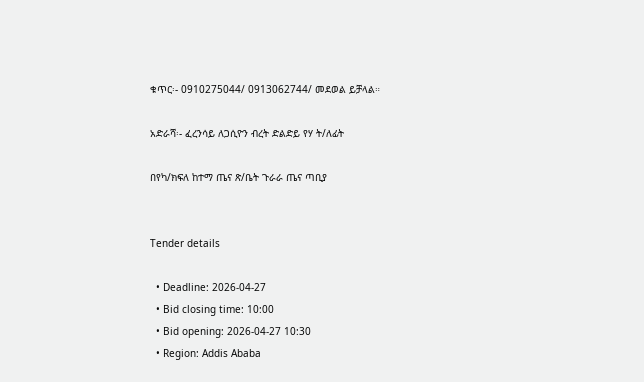ቁጥር፡- 0910275044/ 0913062744/ መደወል ይቻላል።

አድራሻ፡- ፈረንሳይ ለጋሲዮን ብረት ድልድይ የሃ ት/ለፊት

በየካ/ክፍለ ከተማ ጤና ጽ/ቤት ጉራራ ጤና ጣቢያ


Tender details

  • Deadline: 2026-04-27
  • Bid closing time: 10:00
  • Bid opening: 2026-04-27 10:30
  • Region: Addis Ababa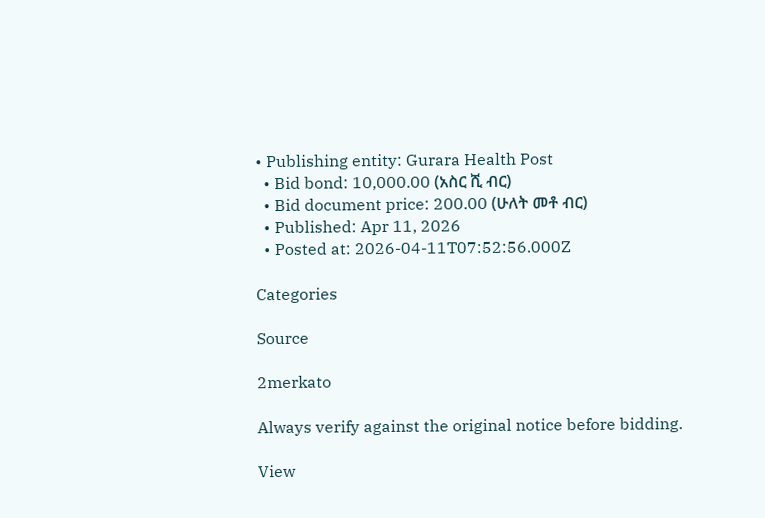• Publishing entity: Gurara Health Post
  • Bid bond: 10,000.00 (አስር ሺ ብር)
  • Bid document price: 200.00 (ሁለት መቶ ብር)
  • Published: Apr 11, 2026
  • Posted at: 2026-04-11T07:52:56.000Z

Categories

Source

2merkato

Always verify against the original notice before bidding.

View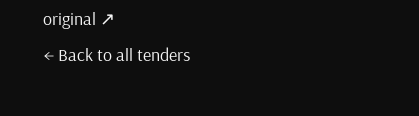original ↗
← Back to all tenders